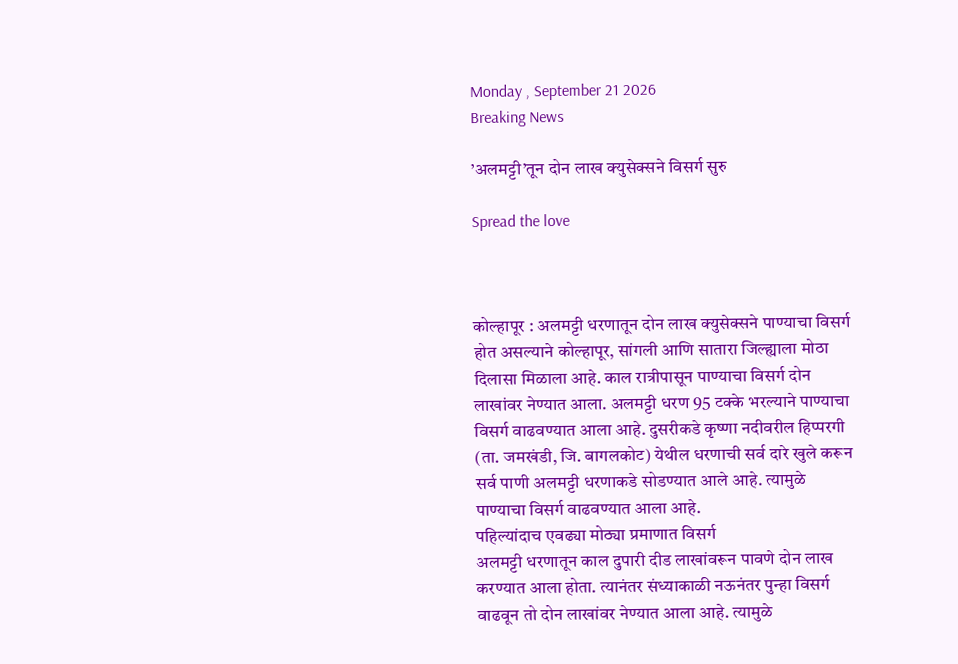Monday , September 21 2026
Breaking News

’अलमट्टी’तून दोन लाख क्युसेक्सने विसर्ग सुरु

Spread the love



कोल्हापूर : अलमट्टी धरणातून दोन लाख क्युसेक्सने पाण्याचा विसर्ग होत असल्याने कोल्हापूर, सांगली आणि सातारा जिल्ह्याला मोठा दिलासा मिळाला आहे. काल रात्रीपासून पाण्याचा विसर्ग दोन लाखांवर नेण्यात आला. अलमट्टी धरण 95 टक्के भरल्याने पाण्याचा विसर्ग वाढवण्यात आला आहे. दुसरीकडे कृष्णा नदीवरील हिप्परगी (ता. जमखंडी, जि. बागलकोट) येथील धरणाची सर्व दारे खुले करून सर्व पाणी अलमट्टी धरणाकडे सोडण्यात आले आहे. त्यामुळे पाण्याचा विसर्ग वाढवण्यात आला आहे.
पहिल्यांदाच एवढ्या मोठ्या प्रमाणात विसर्ग
अलमट्टी धरणातून काल दुपारी दीड लाखांवरून पावणे दोन लाख करण्यात आला होता. त्यानंतर संध्याकाळी नऊनंतर पुन्हा विसर्ग वाढवून तो दोन लाखांवर नेण्यात आला आहे. त्यामुळे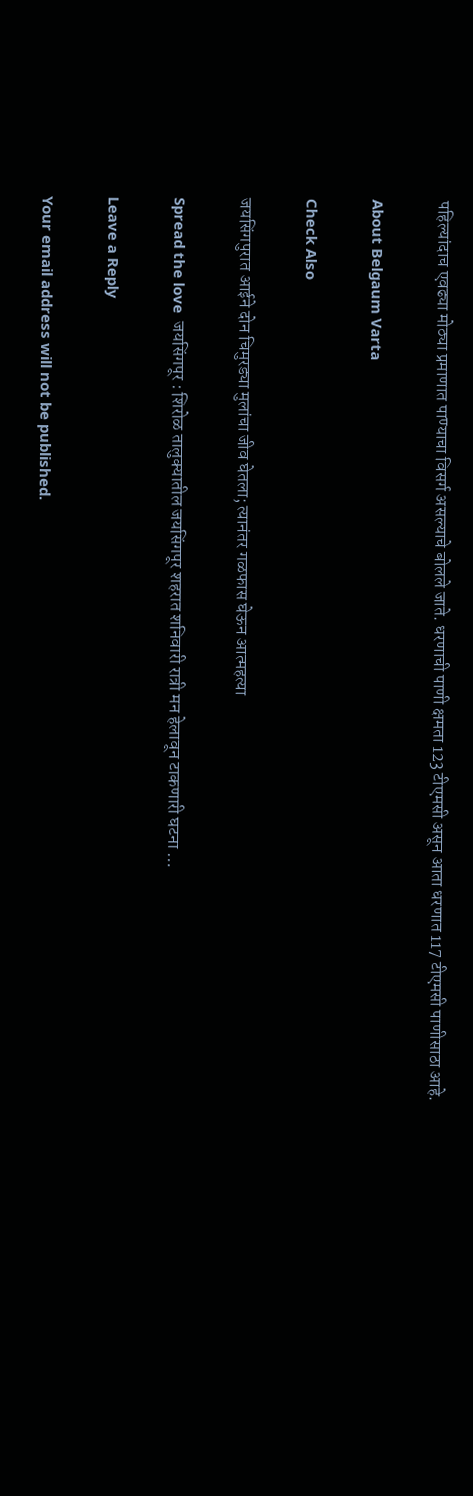पहिल्यांदाच एवढ्या मोठ्या प्रमाणात पाण्याचा विसर्ग असल्याचे बोलले जाते. धरणाची पाणी क्षमता 123 टीएमसी असून आता धरणात 117 टीएमसी पाणीसाठा आहे.

About Belgaum Varta

Check Also

जयसिंगपुरात आईने दोन चिमुरड्या मुलांचा जीव घेतला; त्यानंतर गळफास घेऊन आत्महत्या

Spread the love  जयसिंगपूर : शिरोळ तालुक्यातील जयसिंगपूर शहरात शनिवारी रात्री मन हेलावून टाकणारी घटना …

Leave a Reply

Your email address will not be published.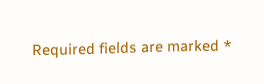Required fields are marked *